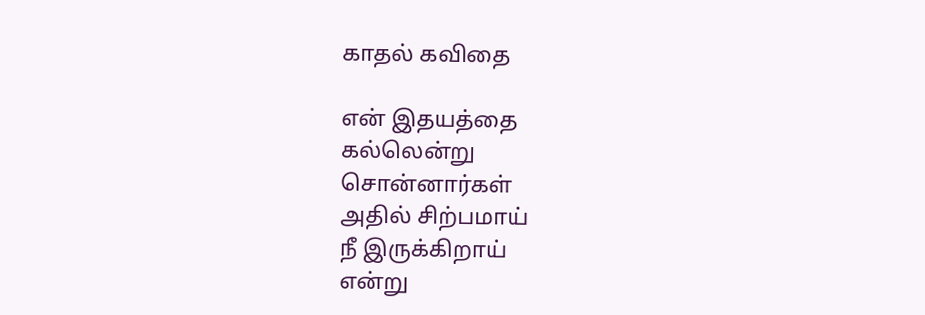காதல் கவிதை

என் இதயத்தை
கல்லென்று
சொன்னார்கள்
அதில் சிற்பமாய்
நீ இருக்கிறாய்
என்று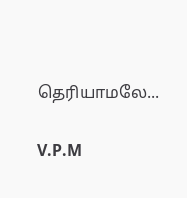தெரியாமலே...

V.P.M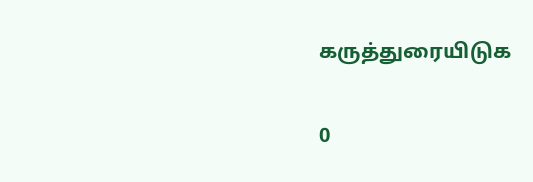கருத்துரையிடுக

0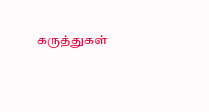கருத்துகள்